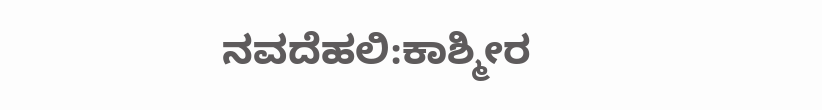ನವದೆಹಲಿ:ಕಾಶ್ಮೀರ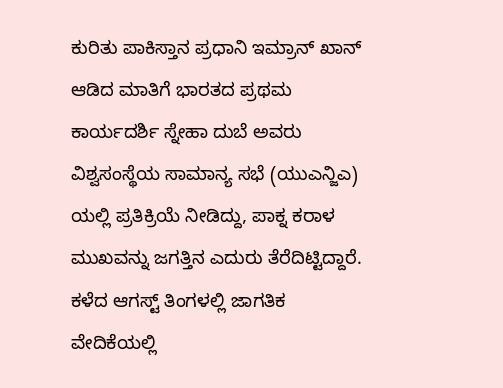ಕುರಿತು ಪಾಕಿಸ್ತಾನ ಪ್ರಧಾನಿ ಇಮ್ರಾನ್ ಖಾನ್ ಆಡಿದ ಮಾತಿಗೆ ಭಾರತದ ಪ್ರಥಮ ಕಾರ್ಯದರ್ಶಿ ಸ್ನೇಹಾ ದುಬೆ ಅವರು ವಿಶ್ವಸಂಸ್ಥೆಯ ಸಾಮಾನ್ಯ ಸಭೆ (ಯುಎನ್ಜಿಎ) ಯಲ್ಲಿ ಪ್ರತಿಕ್ರಿಯೆ ನೀಡಿದ್ದು, ಪಾಕ್ನ ಕರಾಳ ಮುಖವನ್ನು ಜಗತ್ತಿನ ಎದುರು ತೆರೆದಿಟ್ಟಿದ್ದಾರೆ.
ಕಳೆದ ಆಗಸ್ಟ್ ತಿಂಗಳಲ್ಲಿ ಜಾಗತಿಕ ವೇದಿಕೆಯಲ್ಲಿ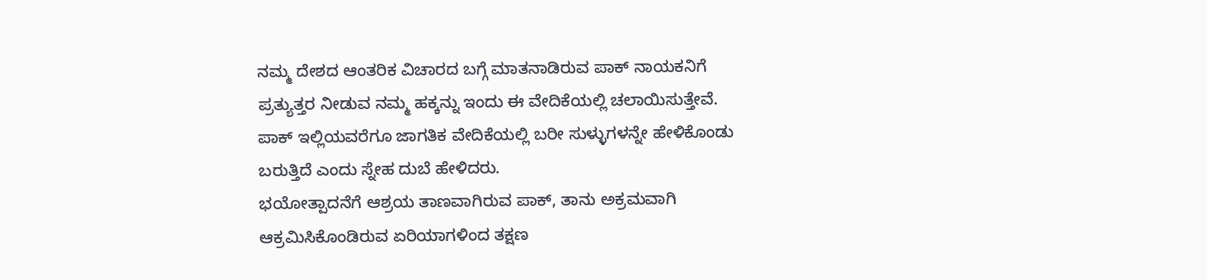ನಮ್ಮ ದೇಶದ ಆಂತರಿಕ ವಿಚಾರದ ಬಗ್ಗೆ ಮಾತನಾಡಿರುವ ಪಾಕ್ ನಾಯಕನಿಗೆ ಪ್ರತ್ಯುತ್ತರ ನೀಡುವ ನಮ್ಮ ಹಕ್ಕನ್ನು ಇಂದು ಈ ವೇದಿಕೆಯಲ್ಲಿ ಚಲಾಯಿಸುತ್ತೇವೆ. ಪಾಕ್ ಇಲ್ಲಿಯವರೆಗೂ ಜಾಗತಿಕ ವೇದಿಕೆಯಲ್ಲಿ ಬರೀ ಸುಳ್ಳುಗಳನ್ನೇ ಹೇಳಿಕೊಂಡು ಬರುತ್ತಿದೆ ಎಂದು ಸ್ನೇಹ ದುಬೆ ಹೇಳಿದರು.
ಭಯೋತ್ಪಾದನೆಗೆ ಆಶ್ರಯ ತಾಣವಾಗಿರುವ ಪಾಕ್, ತಾನು ಅಕ್ರಮವಾಗಿ ಆಕ್ರಮಿಸಿಕೊಂಡಿರುವ ಏರಿಯಾಗಳಿಂದ ತಕ್ಷಣ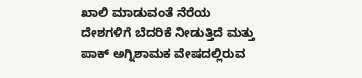ಖಾಲಿ ಮಾಡುವಂತೆ ನೆರೆಯ ದೇಶಗಳಿಗೆ ಬೆದರಿಕೆ ನೀಡುತ್ತಿದೆ ಮತ್ತು ಪಾಕ್ ಅಗ್ನಿಶಾಮಕ ವೇಷದಲ್ಲಿರುವ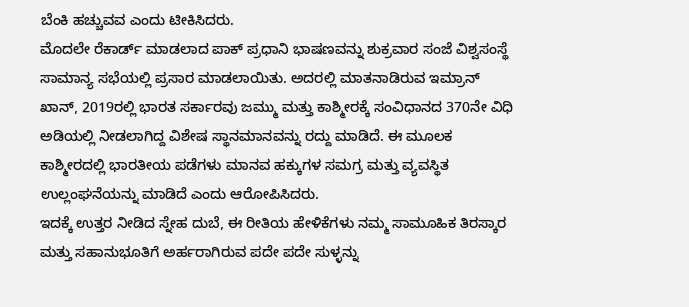ಬೆಂಕಿ ಹಚ್ಚುವವ ಎಂದು ಟೀಕಿಸಿದರು.
ಮೊದಲೇ ರೆಕಾರ್ಡ್ ಮಾಡಲಾದ ಪಾಕ್ ಪ್ರಧಾನಿ ಭಾಷಣವನ್ನು ಶುಕ್ರವಾರ ಸಂಜೆ ವಿಶ್ವಸಂಸ್ಥೆ ಸಾಮಾನ್ಯ ಸಭೆಯಲ್ಲಿ ಪ್ರಸಾರ ಮಾಡಲಾಯಿತು. ಅದರಲ್ಲಿ ಮಾತನಾಡಿರುವ ಇಮ್ರಾನ್ ಖಾನ್, 2019ರಲ್ಲಿ ಭಾರತ ಸರ್ಕಾರವು ಜಮ್ಮು ಮತ್ತು ಕಾಶ್ಮೀರಕ್ಕೆ ಸಂವಿಧಾನದ 370ನೇ ವಿಧಿ ಅಡಿಯಲ್ಲಿ ನೀಡಲಾಗಿದ್ದ ವಿಶೇಷ ಸ್ಥಾನಮಾನವನ್ನು ರದ್ದು ಮಾಡಿದೆ. ಈ ಮೂಲಕ ಕಾಶ್ಮೀರದಲ್ಲಿ ಭಾರತೀಯ ಪಡೆಗಳು ಮಾನವ ಹಕ್ಕುಗಳ ಸಮಗ್ರ ಮತ್ತು ವ್ಯವಸ್ಥಿತ ಉಲ್ಲಂಘನೆಯನ್ನು ಮಾಡಿದೆ ಎಂದು ಆರೋಪಿಸಿದರು.
ಇದಕ್ಕೆ ಉತ್ತರ ನೀಡಿದ ಸ್ನೇಹ ದುಬೆ, ಈ ರೀತಿಯ ಹೇಳಿಕೆಗಳು ನಮ್ಮ ಸಾಮೂಹಿಕ ತಿರಸ್ಕಾರ ಮತ್ತು ಸಹಾನುಭೂತಿಗೆ ಅರ್ಹರಾಗಿರುವ ಪದೇ ಪದೇ ಸುಳ್ಳನ್ನು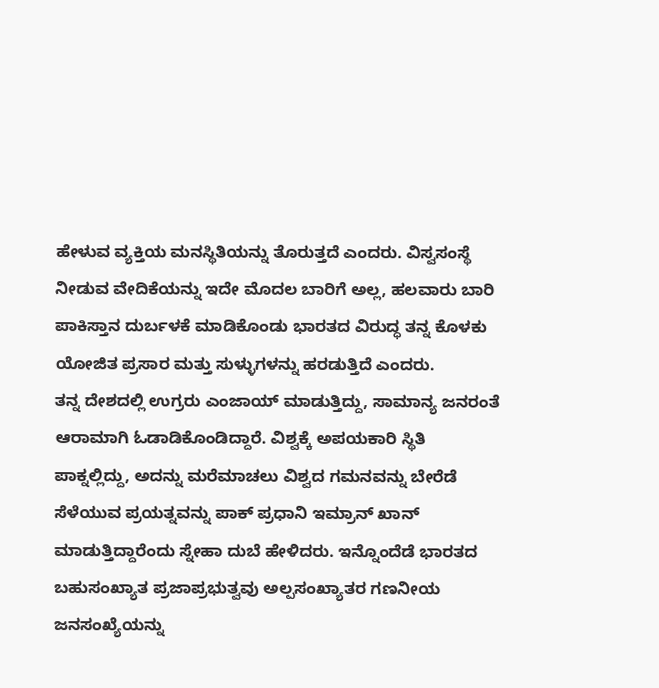ಹೇಳುವ ವ್ಯಕ್ತಿಯ ಮನಸ್ಥಿತಿಯನ್ನು ತೊರುತ್ತದೆ ಎಂದರು. ವಿಸ್ವಸಂಸ್ಥೆ ನೀಡುವ ವೇದಿಕೆಯನ್ನು ಇದೇ ಮೊದಲ ಬಾರಿಗೆ ಅಲ್ಲ, ಹಲವಾರು ಬಾರಿ ಪಾಕಿಸ್ತಾನ ದುರ್ಬಳಕೆ ಮಾಡಿಕೊಂಡು ಭಾರತದ ವಿರುದ್ಧ ತನ್ನ ಕೊಳಕು ಯೋಜಿತ ಪ್ರಸಾರ ಮತ್ತು ಸುಳ್ಳುಗಳನ್ನು ಹರಡುತ್ತಿದೆ ಎಂದರು.
ತನ್ನ ದೇಶದಲ್ಲಿ ಉಗ್ರರು ಎಂಜಾಯ್ ಮಾಡುತ್ತಿದ್ದು, ಸಾಮಾನ್ಯ ಜನರಂತೆ ಆರಾಮಾಗಿ ಓಡಾಡಿಕೊಂಡಿದ್ದಾರೆ. ವಿಶ್ವಕ್ಕೆ ಅಪಯಕಾರಿ ಸ್ಥಿತಿ ಪಾಕ್ನಲ್ಲಿದ್ದು, ಅದನ್ನು ಮರೆಮಾಚಲು ವಿಶ್ವದ ಗಮನವನ್ನು ಬೇರೆಡೆ ಸೆಳೆಯುವ ಪ್ರಯತ್ನವನ್ನು ಪಾಕ್ ಪ್ರಧಾನಿ ಇಮ್ರಾನ್ ಖಾನ್ ಮಾಡುತ್ತಿದ್ದಾರೆಂದು ಸ್ನೇಹಾ ದುಬೆ ಹೇಳಿದರು. ಇನ್ನೊಂದೆಡೆ ಭಾರತದ ಬಹುಸಂಖ್ಯಾತ ಪ್ರಜಾಪ್ರಭುತ್ವವು ಅಲ್ಪಸಂಖ್ಯಾತರ ಗಣನೀಯ ಜನಸಂಖ್ಯೆಯನ್ನು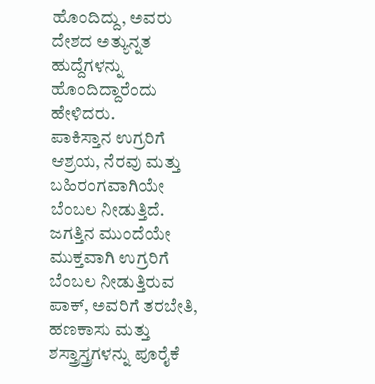ಹೊಂದಿದ್ದು, ಅವರು ದೇಶದ ಅತ್ಯುನ್ನತ ಹುದ್ದೆಗಳನ್ನು ಹೊಂದಿದ್ದಾರೆಂದು ಹೇಳಿದರು.
ಪಾಕಿಸ್ತಾನ ಉಗ್ರರಿಗೆ ಆಶ್ರಯ, ನೆರವು ಮತ್ತು ಬಹಿರಂಗವಾಗಿಯೇ ಬೆಂಬಲ ನೀಡುತ್ತಿದೆ. ಜಗತ್ತಿನ ಮುಂದೆಯೇ ಮುಕ್ತವಾಗಿ ಉಗ್ರರಿಗೆ ಬೆಂಬಲ ನೀಡುತ್ತಿರುವ ಪಾಕ್, ಅವರಿಗೆ ತರಬೇತಿ, ಹಣಕಾಸು ಮತ್ತು ಶಸ್ತ್ರಾಸ್ತ್ರಗಳನ್ನು ಪೂರೈಕೆ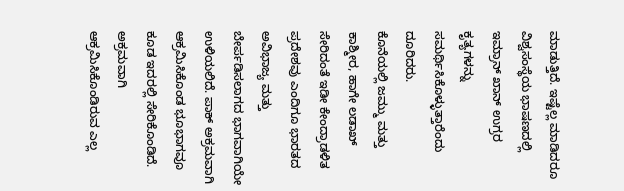ಮಾಡುತ್ತಿದೆ. ಇಷ್ಟೆಲ್ಲ ಮಾಡಿದರೂ ವಿಶ್ವಸಂಸ್ಥೆಯ ಭಾಷಣದಲ್ಲಿ ಇಮ್ರಾನ್ ಖಾನ್ ಉಗ್ರರ ಕೃತ್ಯಗಳನ್ನು ಸಮರ್ಥಿಸಿಕೊಳ್ಳುತ್ತಾರೆಂದು ದೂರಿದರು.
ಕೊನೆಯಲ್ಲಿ ಜಮ್ಮು ಮತ್ತು ಕಾಶ್ಮೀರ, ಹಾಗೇ ಲಡಾಖ್ ಸೇರಿದಂತೆ ಇಡೀ ಕೇಂದ್ರಾಡಳಿತ ಪ್ರದೇಶವು ಎಂದಿಗೂ ಭಾರತದ ಅವಿಭಾಜ್ಯ ಮತ್ತು ಬೇರ್ಪಡಿಸಲಾಗದ ಭಾಗವಾಗಿಯೇ ಉಳಿಯಲಿದೆ. ಪಾಕ್ ಅಕ್ರಮವಾಗಿ ಆಕ್ರಮಿಸಿಕೊಂಡ ಭೂಭಾಗವೂ ಕೂಡ ಇದರಲ್ಲಿ ಸೇರಿಕೊಂಡಿದೆ. ಅಕ್ರಮವಾಗಿ ಆಕ್ರಮಿಸಿಕೊಂಡಿರುವ ಎಲ್ಲ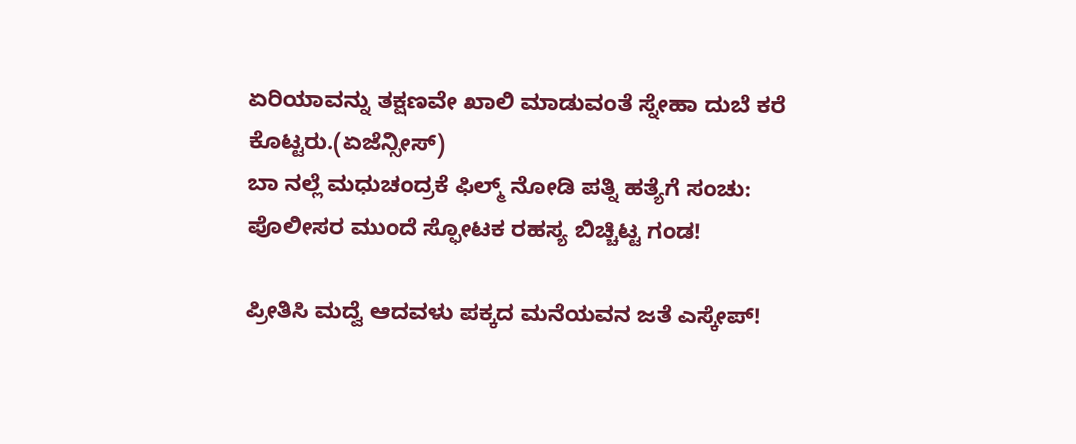ಏರಿಯಾವನ್ನು ತಕ್ಷಣವೇ ಖಾಲಿ ಮಾಡುವಂತೆ ಸ್ನೇಹಾ ದುಬೆ ಕರೆ ಕೊಟ್ಟರು.(ಏಜೆನ್ಸೀಸ್)
ಬಾ ನಲ್ಲೆ ಮಧುಚಂದ್ರಕೆ ಫಿಲ್ಮ್ ನೋಡಿ ಪತ್ನಿ ಹತ್ಯೆಗೆ ಸಂಚು: ಪೊಲೀಸರ ಮುಂದೆ ಸ್ಫೋಟಕ ರಹಸ್ಯ ಬಿಚ್ಚಿಟ್ಟ ಗಂಡ!

ಪ್ರೀತಿಸಿ ಮದ್ವೆ ಆದವಳು ಪಕ್ಕದ ಮನೆಯವನ ಜತೆ ಎಸ್ಕೇಪ್!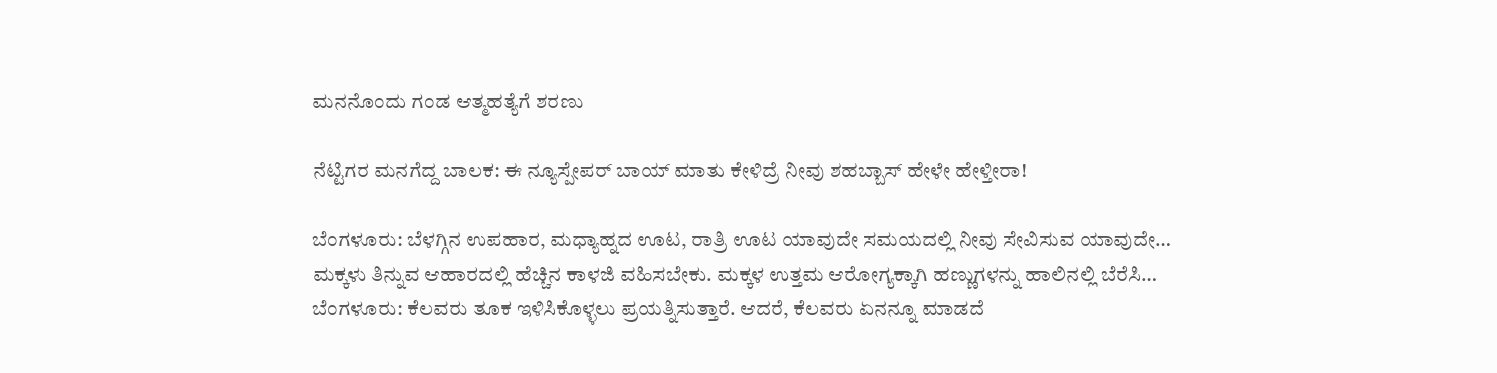ಮನನೊಂದು ಗಂಡ ಆತ್ಮಹತ್ಯೆಗೆ ಶರಣು

ನೆಟ್ಟಿಗರ ಮನಗೆದ್ದ ಬಾಲಕ: ಈ ನ್ಯೂಸ್ಪೇಪರ್ ಬಾಯ್ ಮಾತು ಕೇಳಿದ್ರೆ ನೀವು ಶಹಬ್ಬಾಸ್ ಹೇಳೇ ಹೇಳ್ತೀರಾ!

ಬೆಂಗಳೂರು: ಬೆಳಗ್ಗಿನ ಉಪಹಾರ, ಮಧ್ಯಾಹ್ನದ ಊಟ, ರಾತ್ರಿ ಊಟ ಯಾವುದೇ ಸಮಯದಲ್ಲಿ ನೀವು ಸೇವಿಸುವ ಯಾವುದೇ…
ಮಕ್ಕಳು ತಿನ್ನುವ ಆಹಾರದಲ್ಲಿ ಹೆಚ್ಚಿನ ಕಾಳಜಿ ವಹಿಸಬೇಕು. ಮಕ್ಕಳ ಉತ್ತಮ ಆರೋಗ್ಯಕ್ಕಾಗಿ ಹಣ್ಣುಗಳನ್ನು ಹಾಲಿನಲ್ಲಿ ಬೆರೆಸಿ…
ಬೆಂಗಳೂರು: ಕೆಲವರು ತೂಕ ಇಳಿಸಿಕೊಳ್ಳಲು ಪ್ರಯತ್ನಿಸುತ್ತಾರೆ. ಆದರೆ, ಕೆಲವರು ಏನನ್ನೂ ಮಾಡದೆ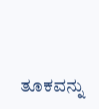ತೂಕವನ್ನು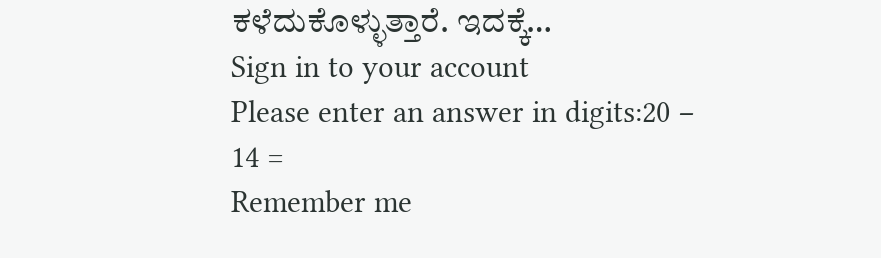ಕಳೆದುಕೊಳ್ಳುತ್ತಾರೆ. ಇದಕ್ಕೆ…
Sign in to your account
Please enter an answer in digits:20 − 14 =
Remember me